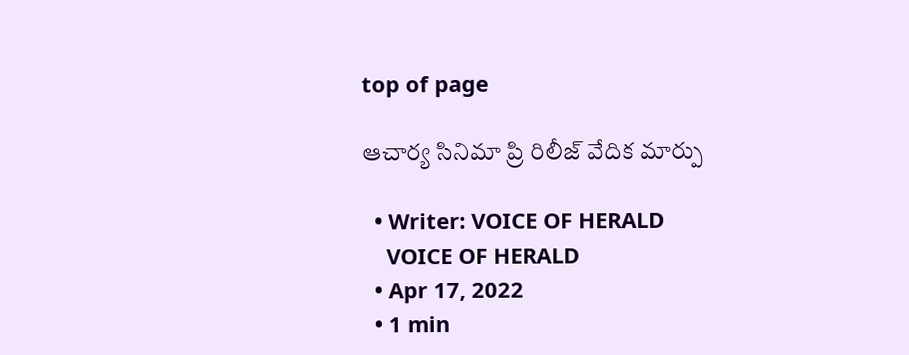top of page

ఆచార్య సినిమా ప్రి రిలీజ్ వేదిక మార్పు

  • Writer: VOICE OF HERALD
    VOICE OF HERALD
  • Apr 17, 2022
  • 1 min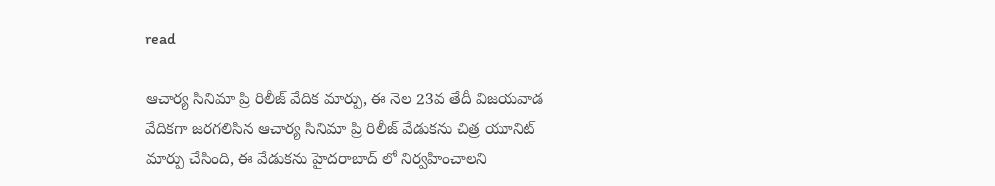read

ఆచార్య సినిమా ప్రి రిలీజ్ వేదిక మార్పు, ఈ నెల 23వ తేదీ విజయవాడ వేదికగా జరగలిసిన ఆచార్య సినిమా ప్రి రిలీజ్ వేడుకను చిత్ర యూనిట్ మార్పు చేసింది, ఈ వేడుకను హైదరాబాద్ లో నిర్వహించాలని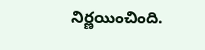నిర్ణయించింది.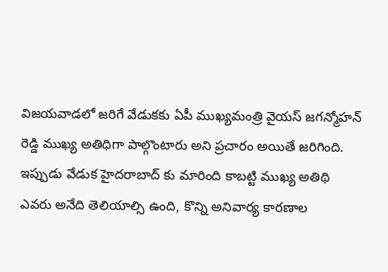విజయవాడలో జరిగే వేడుకకు ఏపీ ముఖ్యమంత్రి వైయస్ జగన్మోహన్ రెడ్డి ముఖ్య అతిధిగా పాల్గొంటారు అని ప్రచారం అయితే జరిగింది. ఇప్పుడు వేడుక హైదరాబాద్ కు మారింది కాబట్టి ముఖ్య అతిథి ఎవరు అనేది తెలియాల్సి ఉంది, కొన్ని అనివార్య కారణాల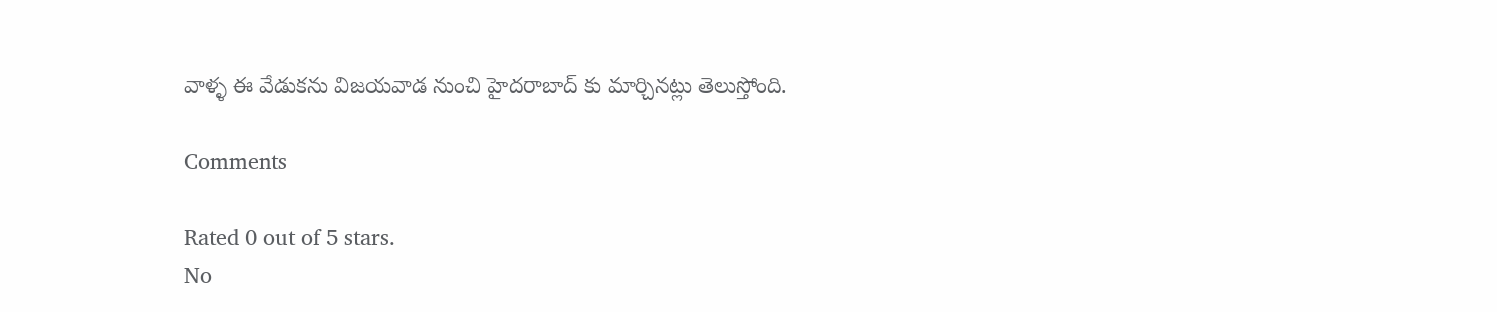వాళ్ళ ఈ వేడుకను విజయవాడ నుంచి హైదరాబాద్ కు మార్చినట్లు తెలుస్తోంది.

Comments

Rated 0 out of 5 stars.
No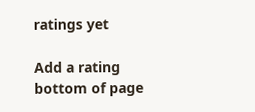ratings yet

Add a rating
bottom of page